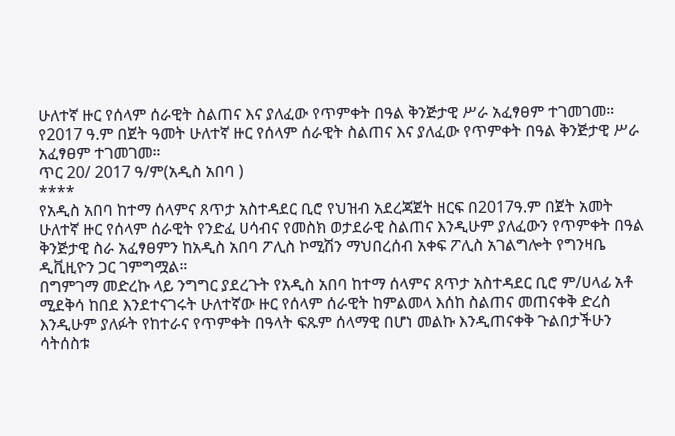ሁለተኛ ዙር የሰላም ሰራዊት ስልጠና እና ያለፈው የጥምቀት በዓል ቅንጅታዊ ሥራ አፈፃፀም ተገመገመ።
የ2017 ዓ.ም በጀት ዓመት ሁለተኛ ዙር የሰላም ሰራዊት ስልጠና እና ያለፈው የጥምቀት በዓል ቅንጅታዊ ሥራ አፈፃፀም ተገመገመ።
ጥር 20/ 2017 ዓ/ም(አዲስ አበባ )
****
የአዲስ አበባ ከተማ ሰላምና ጸጥታ አስተዳደር ቢሮ የህዝብ አደረጃጀት ዘርፍ በ2017ዓ.ም በጀት አመት ሁለተኛ ዙር የሰላም ሰራዊት የንድፈ ሀሳብና የመስክ ወታደራዊ ስልጠና እንዲሁም ያለፈውን የጥምቀት በዓል ቅንጅታዊ ስራ አፈፃፀምን ከአዲስ አበባ ፖሊስ ኮሚሽን ማህበረሰብ አቀፍ ፖሊስ አገልግሎት የግንዛቤ ዲቪዚዮን ጋር ገምግሟል።
በግምገማ መድረኩ ላይ ንግግር ያደረጉት የአዲስ አበባ ከተማ ሰላምና ጸጥታ አስተዳደር ቢሮ ም/ሀላፊ አቶ ሚደቅሳ ከበደ እንደተናገሩት ሁለተኛው ዙር የሰላም ሰራዊት ከምልመላ እሰከ ስልጠና መጠናቀቅ ድረስ እንዲሁም ያለፉት የከተራና የጥምቀት በዓላት ፍጹም ሰላማዊ በሆነ መልኩ እንዲጠናቀቅ ጉልበታችሁን ሳትሰስቱ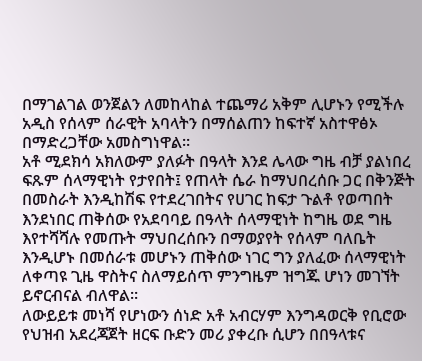በማገልገል ወንጀልን ለመከላከል ተጨማሪ አቅም ሊሆኑን የሚችሉ አዲስ የሰላም ሰራዊት አባላትን በማሰልጠን ከፍተኛ አስተዋፅኦ በማድረጋቸው አመስግነዋል።
አቶ ሚደክሳ አክለውም ያለፉት በዓላት እንደ ሌላው ግዜ ብቻ ያልነበረ ፍጹም ሰላማዊነት የታየበት፤ የጠላት ሴራ ከማህበረሰቡ ጋር በቅንጅት በመስራት እንዲከሽፍ የተደረገበትና የሀገር ከፍታ ጉልቶ የወጣበት እንደነበር ጠቅሰው የአደባባይ በዓላት ሰላማዊነት ከግዜ ወደ ግዜ እየተሻሻሉ የመጡት ማህበረሰቡን በማወያየት የሰላም ባለቤት እንዲሆኑ በመሰራቱ መሆኑን ጠቅሰው ነገር ግን ያለፈው ሰላማዊነት ለቀጣዩ ጊዜ ዋስትና ስለማይሰጥ ምንግዜም ዝግጁ ሆነን መገኘት ይኖርብናል ብለዋል።
ለውይይቱ መነሻ የሆነውን ሰነድ አቶ አብርሃም እንግዳወርቅ የቢሮው የህዝብ አደረጃጀት ዘርፍ ቡድን መሪ ያቀረቡ ሲሆን በበዓላቱና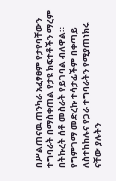በሥልጠናዉ ጠንካራ አፈፃፀም የታየባቸውን ተግባራት በማስቀጠል የታዩ ክፍተቶችን ማረም በትኩረት ሰቶ መስራት የይገባል ብለዋል።
የግምገማ መድረኩ ተሳታፊችም በቀጣይ ለስተከከሉና የጋራ ተግባራትን የሚያጠነክሩ ናቸው ያሉትን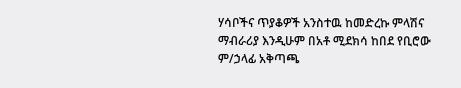ሃሳቦችና ጥያቆዎች አንስተዉ ከመድረኩ ምላሽና ማብራሪያ እንዲሁም በአቶ ሚደክሳ ከበደ የቢሮው ም/ኃላፊ አቅጣጫ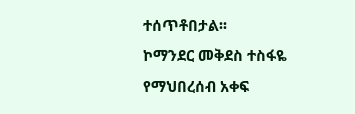ተሰጥቶበታል፡፡
ኮማንደር መቅደስ ተስፋዬ የማህበረሰብ አቀፍ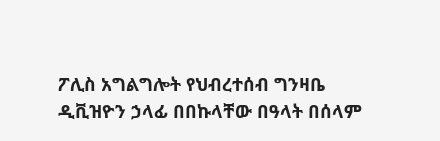ፖሊስ አግልግሎት የህብረተሰብ ግንዛቤ ዲቪዝዮን ኃላፊ በበኩላቸው በዓላት በሰላም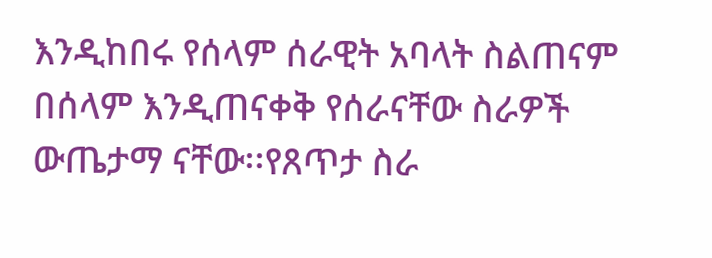እንዲከበሩ የሰላም ሰራዊት አባላት ስልጠናም በሰላም እንዲጠናቀቅ የሰራናቸው ስራዎች ውጤታማ ናቸው፡፡የጸጥታ ስራ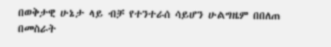በወቅታዊ ሁኔታ ላይ ብቻ የተንተራሰ ሳይሆን ሁልግዜም በበለጠ በመስራት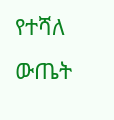የተሻለ ውጤት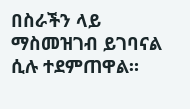በስራችን ላይ ማስመዝገብ ይገባናል ሲሉ ተደምጠዋል።